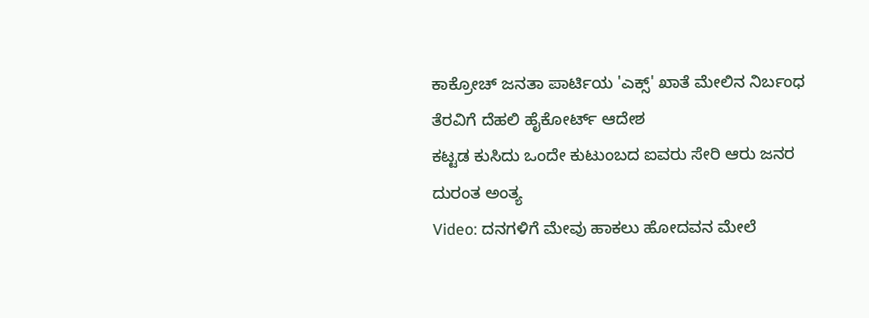ಕಾಕ್ರೋಚ್ ಜನತಾ ಪಾರ್ಟಿಯ 'ಎಕ್ಸ್' ಖಾತೆ ಮೇಲಿನ ನಿರ್ಬಂಧ ತೆರವಿಗೆ ದೆಹಲಿ ಹೈಕೋರ್ಟ್ ಆದೇಶ
ಕಟ್ಟಡ ಕುಸಿದು ಒಂದೇ ಕುಟುಂಬದ ಐವರು ಸೇರಿ ಆರು ಜನರ ದುರಂತ ಅಂತ್ಯ
Video: ದನಗಳಿಗೆ ಮೇವು ಹಾಕಲು ಹೋದವನ ಮೇಲೆ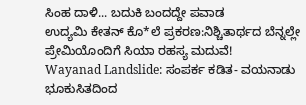ಸಿಂಹ ದಾಳಿ... ಬದುಕಿ ಬಂದದ್ದೇ ಪವಾಡ
ಉದ್ಯಮಿ ಕೇತನ್ ಕೊ*ಲೆ ಪ್ರಕರಣ:ನಿಶ್ಚಿತಾರ್ಥದ ಬೆನ್ನಲ್ಲೇ ಪ್ರೇಮಿಯೊಂದಿಗೆ ಸಿಯಾ ರಹಸ್ಯ ಮದುವೆ!
Wayanad Landslide: ಸಂಪರ್ಕ ಕಡಿತ- ವಯನಾಡು ಭೂಕುಸಿತದಿಂದ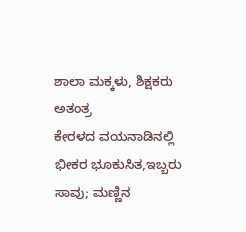ಶಾಲಾ ಮಕ್ಕಳು, ಶಿಕ್ಷಕರು ಅತಂತ್ರ
ಕೇರಳದ ವಯನಾಡಿನಲ್ಲಿ ಭೀಕರ ಭೂಕುಸಿತ,ಇಬ್ಬರು ಸಾವು; ಮಣ್ಣಿನ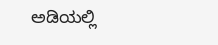ಅಡಿಯಲ್ಲಿ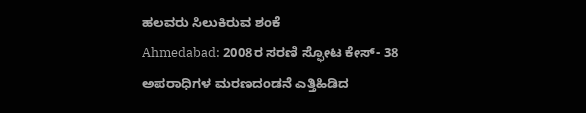ಹಲವರು ಸಿಲುಕಿರುವ ಶಂಕೆ
Ahmedabad: 2008ರ ಸರಣಿ ಸ್ಫೋಟ ಕೇಸ್- 38 ಅಪರಾಧಿಗಳ ಮರಣದಂಡನೆ ಎತ್ತಿಹಿಡಿದ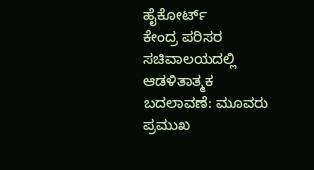ಹೈಕೋರ್ಟ್
ಕೇಂದ್ರ ಪರಿಸರ ಸಚಿವಾಲಯದಲ್ಲಿ ಆಡಳಿತಾತ್ಮಕ ಬದಲಾವಣೆ: ಮೂವರು ಪ್ರಮುಖ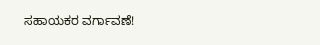ಸಹಾಯಕರ ವರ್ಗಾವಣೆ!